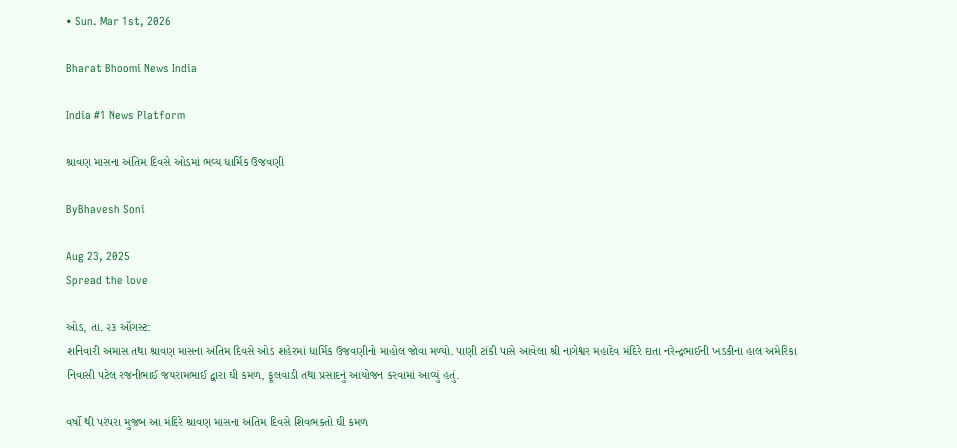• Sun. Mar 1st, 2026

Bharat Bhoomi News India

India #1 News Platform

શ્રાવણ માસના અંતિમ દિવસે ઓડમાં ભવ્ય ધાર્મિક ઉજવણી

ByBhavesh Soni

Aug 23, 2025
Spread the love

ઓડ, તા. ૨૩ ઑગસ્ટ:
શનિવારી અમાસ તથા શ્રાવણ માસના અંતિમ દિવસે ઓડ શહેરમાં ધાર્મિક ઉજવણીનો માહોલ જોવા મળ્યો. પાણી ટાંકી પાસે આવેલા શ્રી નાગેશ્વર મહાદેવ મંદિરે દાતા નરેન્દ્રભાઈની ખડકીના હાલ અમેરિકા નિવાસી પટેલ રજનીભાઈ જયરામભાઈ દ્વારા ઘી કમળ, ફૂલવાડી તથા પ્રસાદનું આયોજન કરવામાં આવ્યું હતું.

વર્ષો થી પરંપરા મુજબ આ મંદિરે શ્રાવણ માસના અંતિમ દિવસે શિવભક્તો ઘી કમળ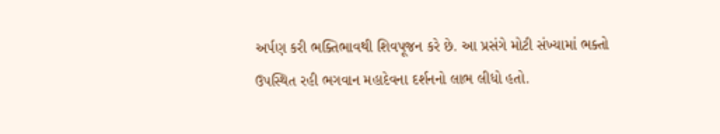અર્પણ કરી ભક્તિભાવથી શિવપૂજન કરે છે. આ પ્રસંગે મોટી સંખ્યામાં ભક્તો ઉપસ્થિત રહી ભગવાન મહાદેવના દર્શનનો લાભ લીધો હતો.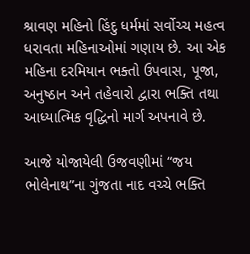શ્રાવણ મહિનો હિંદુ ધર્મમાં સર્વોચ્ચ મહત્વ ધરાવતા મહિનાઓમાં ગણાય છે. આ એક મહિના દરમિયાન ભક્તો ઉપવાસ, પૂજા, અનુષ્ઠાન અને તહેવારો દ્વારા ભક્તિ તથા આધ્યાત્મિક વૃદ્ધિનો માર્ગ અપનાવે છે.

આજે યોજાયેલી ઉજવણીમાં “જય ભોલેનાથ”ના ગુંજતા નાદ વચ્ચે ભક્તિ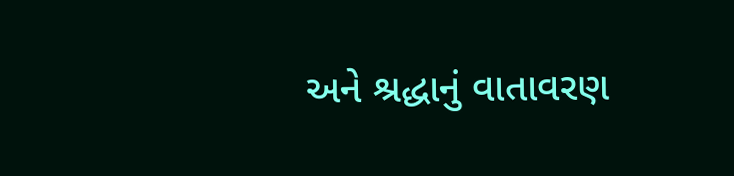અને શ્રદ્ધાનું વાતાવરણ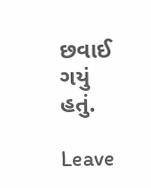છવાઈ ગયું હતું.

Leave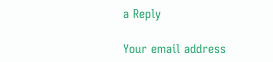a Reply

Your email address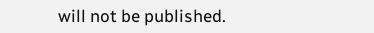will not be published.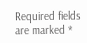Required fields are marked *